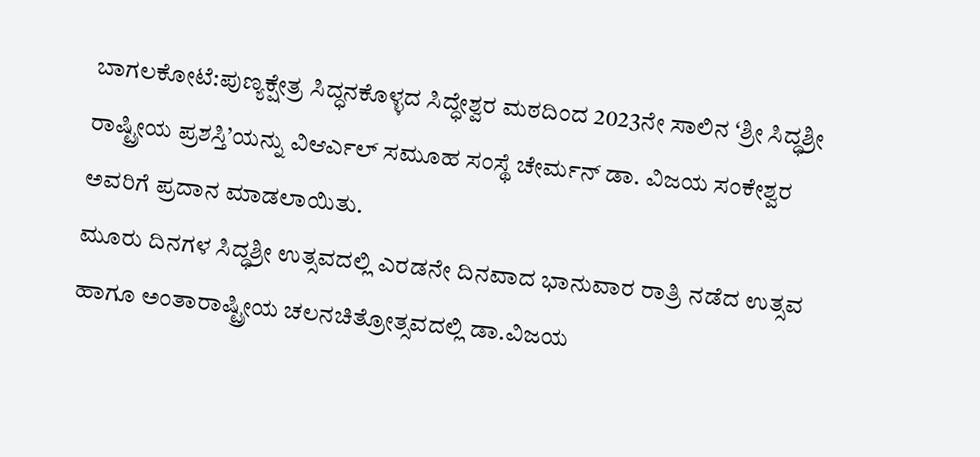ಬಾಗಲಕೋಟೆ:ಪುಣ್ಯಕ್ಷೇತ್ರ ಸಿದ್ಧನಕೊಳ್ಳದ ಸಿದ್ಧೇಶ್ವರ ಮಠದಿಂದ 2023ನೇ ಸಾಲಿನ ‘ಶ್ರೀ ಸಿದ್ಧಶ್ರೀ ರಾಷ್ಟ್ರೀಯ ಪ್ರಶಸ್ತಿ’ಯನ್ನು ವಿಆರ್ಎಲ್ ಸಮೂಹ ಸಂಸ್ಥೆ ಚೇರ್ಮನ್ ಡಾ. ವಿಜಯ ಸಂಕೇಶ್ವರ ಅವರಿಗೆ ಪ್ರದಾನ ಮಾಡಲಾಯಿತು.
ಮೂರು ದಿನಗಳ ಸಿದ್ಧಶ್ರೀ ಉತ್ಸವದಲ್ಲಿ ಎರಡನೇ ದಿನವಾದ ಭಾನುವಾರ ರಾತ್ರಿ ನಡೆದ ಉತ್ಸವ ಹಾಗೂ ಅಂತಾರಾಷ್ಟ್ರೀಯ ಚಲನಚಿತ್ರೋತ್ಸವದಲ್ಲಿ ಡಾ.ವಿಜಯ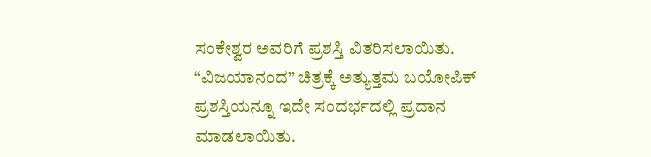ಸಂಕೇಶ್ವರ ಅವರಿಗೆ ಪ್ರಶಸ್ತಿ ವಿತರಿಸಲಾಯಿತು. “ವಿಜಯಾನಂದ” ಚಿತ್ರಕ್ಕೆ ಅತ್ಯುತ್ತಮ ಬಯೋಪಿಕ್ ಪ್ರಶಸ್ತಿಯನ್ನೂ ಇದೇ ಸಂದರ್ಭದಲ್ಲಿ ಪ್ರದಾನ ಮಾಡಲಾಯಿತು.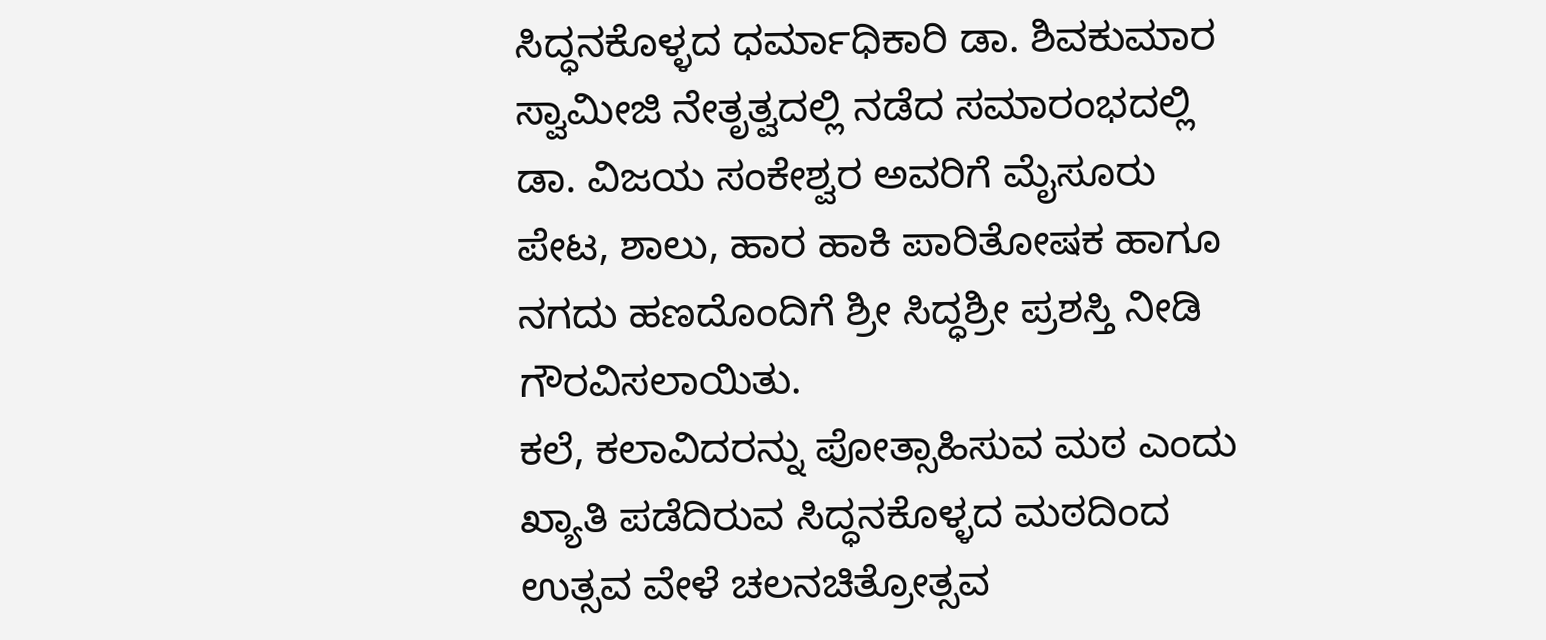ಸಿದ್ಧನಕೊಳ್ಳದ ಧರ್ಮಾಧಿಕಾರಿ ಡಾ. ಶಿವಕುಮಾರ ಸ್ವಾಮೀಜಿ ನೇತೃತ್ವದಲ್ಲಿ ನಡೆದ ಸಮಾರಂಭದಲ್ಲಿ ಡಾ. ವಿಜಯ ಸಂಕೇಶ್ವರ ಅವರಿಗೆ ಮೈಸೂರು ಪೇಟ, ಶಾಲು, ಹಾರ ಹಾಕಿ ಪಾರಿತೋಷಕ ಹಾಗೂ ನಗದು ಹಣದೊಂದಿಗೆ ಶ್ರೀ ಸಿದ್ಧಶ್ರೀ ಪ್ರಶಸ್ತಿ ನೀಡಿ ಗೌರವಿಸಲಾಯಿತು.
ಕಲೆ, ಕಲಾವಿದರನ್ನು ಪೋತ್ಸಾಹಿಸುವ ಮಠ ಎಂದು ಖ್ಯಾತಿ ಪಡೆದಿರುವ ಸಿದ್ಧನಕೊಳ್ಳದ ಮಠದಿಂದ ಉತ್ಸವ ವೇಳೆ ಚಲನಚಿತ್ರೋತ್ಸವ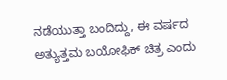ನಡೆಯುತ್ತಾ ಬಂದಿದ್ದು, ಈ ವರ್ಷದ ಅತ್ಯುತ್ತಮ ಬಯೋಫಿಕ್ ಚಿತ್ರ ಎಂದು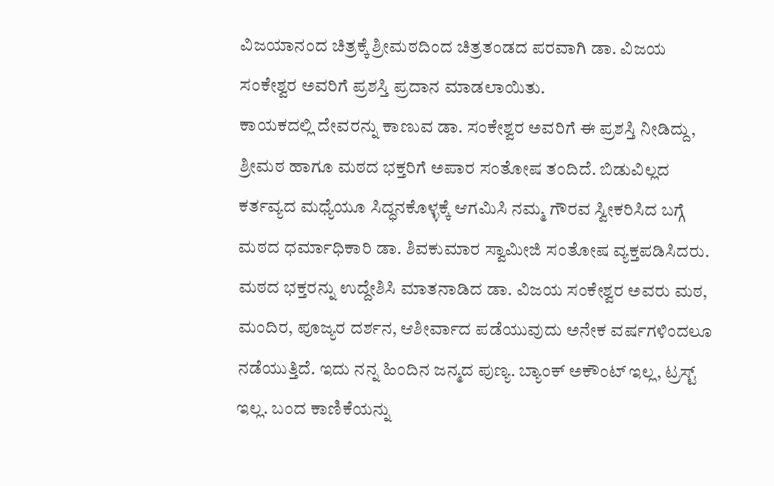ವಿಜಯಾನಂದ ಚಿತ್ರಕ್ಕೆ ಶ್ರೀಮಠದಿಂದ ಚಿತ್ರತಂಡದ ಪರವಾಗಿ ಡಾ. ವಿಜಯ ಸಂಕೇಶ್ವರ ಅವರಿಗೆ ಪ್ರಶಸ್ತಿ ಪ್ರದಾನ ಮಾಡಲಾಯಿತು.
ಕಾಯಕದಲ್ಲಿ ದೇವರನ್ನು ಕಾಣುವ ಡಾ. ಸಂಕೇಶ್ವರ ಅವರಿಗೆ ಈ ಪ್ರಶಸ್ತಿ ನೀಡಿದ್ದು, ಶ್ರೀಮಠ ಹಾಗೂ ಮಠದ ಭಕ್ತರಿಗೆ ಅಪಾರ ಸಂತೋಷ ತಂದಿದೆ. ಬಿಡುವಿಲ್ಲದ ಕರ್ತವ್ಯದ ಮಧ್ಯೆಯೂ ಸಿದ್ಧನಕೊಳ್ಳಕ್ಕೆ ಆಗಮಿಸಿ ನಮ್ಮ ಗೌರವ ಸ್ವೀಕರಿಸಿದ ಬಗ್ಗೆ ಮಠದ ಧರ್ಮಾಧಿಕಾರಿ ಡಾ. ಶಿವಕುಮಾರ ಸ್ವಾಮೀಜಿ ಸಂತೋಷ ವ್ಯಕ್ತಪಡಿಸಿದರು.
ಮಠದ ಭಕ್ತರನ್ನು ಉದ್ದೇಶಿಸಿ ಮಾತನಾಡಿದ ಡಾ. ವಿಜಯ ಸಂಕೇಶ್ವರ ಅವರು ಮಠ, ಮಂದಿರ, ಪೂಜ್ಯರ ದರ್ಶನ, ಆಶೀರ್ವಾದ ಪಡೆಯುವುದು ಅನೇಕ ವರ್ಷಗಳಿಂದಲೂ ನಡೆಯುತ್ತಿದೆ. ಇದು ನನ್ನ ಹಿಂದಿನ ಜನ್ಮದ ಪುಣ್ಯ. ಬ್ಯಾಂಕ್ ಅಕೌಂಟ್ ಇಲ್ಲ, ಟ್ರಸ್ಟ್ ಇಲ್ಲ. ಬಂದ ಕಾಣಿಕೆಯನ್ನು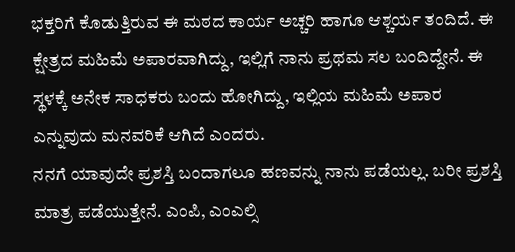ಭಕ್ತರಿಗೆ ಕೊಡುತ್ತಿರುವ ಈ ಮಠದ ಕಾರ್ಯ ಅಚ್ಚರಿ ಹಾಗೂ ಆಶ್ಚರ್ಯ ತಂದಿದೆ. ಈ ಕ್ಷೇತ್ರದ ಮಹಿಮೆ ಅಪಾರವಾಗಿದ್ದು, ಇಲ್ಲಿಗೆ ನಾನು ಪ್ರಥಮ ಸಲ ಬಂದಿದ್ದೇನೆ. ಈ ಸ್ಥಳಕ್ಕೆ ಅನೇಕ ಸಾಧಕರು ಬಂದು ಹೋಗಿದ್ದು, ಇಲ್ಲಿಯ ಮಹಿಮೆ ಅಪಾರ ಎನ್ನುವುದು ಮನವರಿಕೆ ಆಗಿದೆ ಎಂದರು.
ನನಗೆ ಯಾವುದೇ ಪ್ರಶಸ್ತಿ ಬಂದಾಗಲೂ ಹಣವನ್ನು ನಾನು ಪಡೆಯಲ್ಲ. ಬರೀ ಪ್ರಶಸ್ತಿ ಮಾತ್ರ ಪಡೆಯುತ್ತೇನೆ. ಎಂಪಿ, ಎಂಎಲ್ಸಿ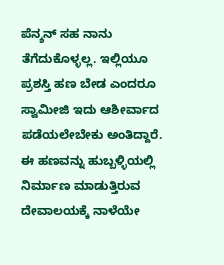ಪೆನ್ಶನ್ ಸಹ ನಾನು ತೆಗೆದುಕೊಳ್ಳಲ್ಲ. ಇಲ್ಲಿಯೂ ಪ್ರಶಸ್ತಿ ಹಣ ಬೇಡ ಎಂದರೂ ಸ್ವಾಮೀಜಿ ಇದು ಆಶೀರ್ವಾದ ಪಡೆಯಲೇಬೇಕು ಅಂತಿದ್ದಾರೆ. ಈ ಹಣವನ್ನು ಹುಬ್ಬಳ್ಳಿಯಲ್ಲಿ ನಿರ್ಮಾಣ ಮಾಡುತ್ತಿರುವ ದೇವಾಲಯಕ್ಕೆ ನಾಳೆಯೇ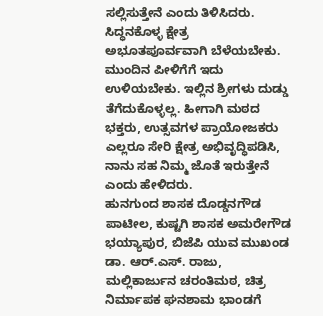ಸಲ್ಲಿಸುತ್ತೇನೆ ಎಂದು ತಿಳಿಸಿದರು.
ಸಿದ್ಧನಕೊಳ್ಳ ಕ್ಷೇತ್ರ ಅಭೂತಪೂರ್ವವಾಗಿ ಬೆಳೆಯಬೇಕು. ಮುಂದಿನ ಪೀಳಿಗೆಗೆ ಇದು ಉಳಿಯಬೇಕು. ಇಲ್ಲಿನ ಶ್ರೀಗಳು ದುಡ್ಡು ತೆಗೆದುಕೊಳ್ಳಲ್ಲ. ಹೀಗಾಗಿ ಮಠದ ಭಕ್ತರು, ಉತ್ಸವಗಳ ಪ್ರಾಯೋಜಕರು ಎಲ್ಲರೂ ಸೇರಿ ಕ್ಷೇತ್ರ ಅಭಿವೃದ್ಧಿಪಡಿಸಿ, ನಾನು ಸಹ ನಿಮ್ಮ ಜೊತೆ ಇರುತ್ತೇನೆ ಎಂದು ಹೇಳಿದರು.
ಹುನಗುಂದ ಶಾಸಕ ದೊಡ್ಡನಗೌಡ ಪಾಟೀಲ, ಕುಷ್ಟಗಿ ಶಾಸಕ ಅಮರೇಗೌಡ ಭಯ್ಯಾಪುರ, ಬಿಜೆಪಿ ಯುವ ಮುಖಂಡ ಡಾ. ಆರ್.ಎಸ್. ರಾಜು, ಮಲ್ಲಿಕಾರ್ಜುನ ಚರಂತಿಮಠ, ಚಿತ್ರ ನಿರ್ಮಾಪಕ ಘನಶಾಮ ಭಾಂಡಗೆ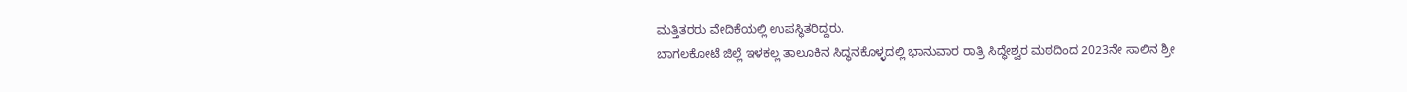ಮತ್ತಿತರರು ವೇದಿಕೆಯಲ್ಲಿ ಉಪಸ್ಥಿತರಿದ್ದರು.
ಬಾಗಲಕೋಟೆ ಜಿಲ್ಲೆ ಇಳಕಲ್ಲ ತಾಲೂಕಿನ ಸಿದ್ಧನಕೊಳ್ಳದಲ್ಲಿ ಭಾನುವಾರ ರಾತ್ರಿ ಸಿದ್ಧೇಶ್ವರ ಮಠದಿಂದ 2023ನೇ ಸಾಲಿನ ಶ್ರೀ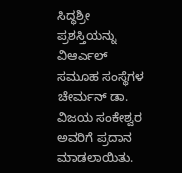ಸಿದ್ಧಶ್ರೀ ಪ್ರಶಸ್ತಿಯನ್ನು ವಿಆರ್ಎಲ್ ಸಮೂಹ ಸಂಸ್ಥೆಗಳ ಚೇರ್ಮನ್ ಡಾ. ವಿಜಯ ಸಂಕೇಶ್ವರ ಅವರಿಗೆ ಪ್ರದಾನ ಮಾಡಲಾಯಿತು.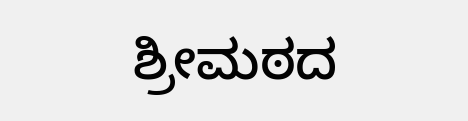ಶ್ರೀಮಠದ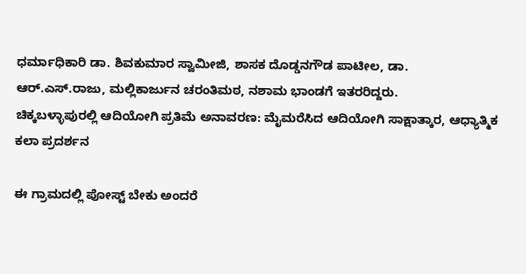ಧರ್ಮಾಧಿಕಾರಿ ಡಾ. ಶಿವಕುಮಾರ ಸ್ವಾಮೀಜಿ, ಶಾಸಕ ದೊಡ್ಡನಗೌಡ ಪಾಟೀಲ, ಡಾ. ಆರ್.ಎಸ್.ರಾಜು, ಮಲ್ಲಿಕಾರ್ಜುನ ಚರಂತಿಮಠ, ನಶಾಮ ಭಾಂಡಗೆ ಇತರರಿದ್ದರು.
ಚಿಕ್ಕಬಳ್ಳಾಪುರಲ್ಲಿ ಆದಿಯೋಗಿ ಪ್ರತಿಮೆ ಅನಾವರಣ: ಮೈಮರೆಸಿದ ಆದಿಯೋಗಿ ಸಾಕ್ಷಾತ್ಕಾರ, ಆಧ್ಯಾತ್ಮಿಕ ಕಲಾ ಪ್ರದರ್ಶನ

ಈ ಗ್ರಾಮದಲ್ಲಿ ಪೋಸ್ಟ್ ಬೇಕು ಅಂದರೆ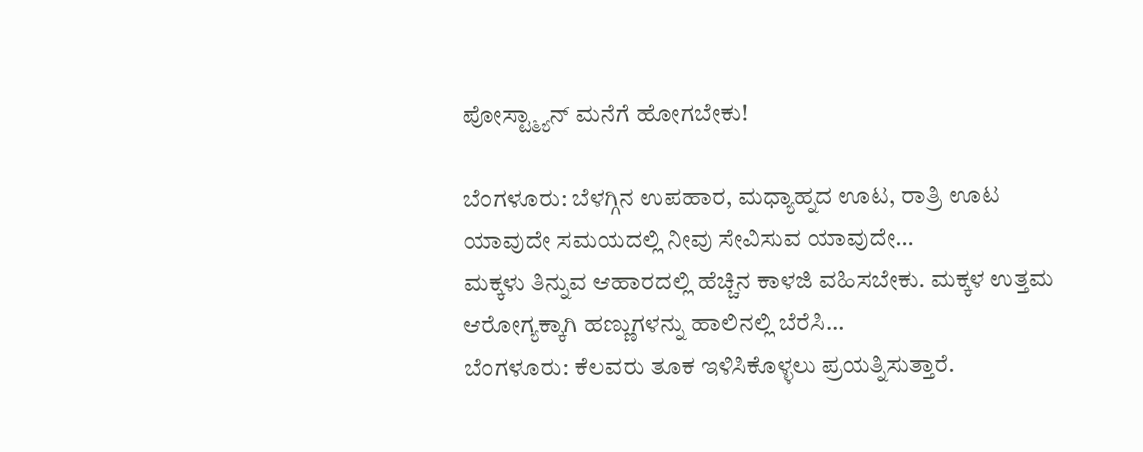ಪೋಸ್ಟ್ಮ್ಯಾನ್ ಮನೆಗೆ ಹೋಗಬೇಕು!

ಬೆಂಗಳೂರು: ಬೆಳಗ್ಗಿನ ಉಪಹಾರ, ಮಧ್ಯಾಹ್ನದ ಊಟ, ರಾತ್ರಿ ಊಟ ಯಾವುದೇ ಸಮಯದಲ್ಲಿ ನೀವು ಸೇವಿಸುವ ಯಾವುದೇ…
ಮಕ್ಕಳು ತಿನ್ನುವ ಆಹಾರದಲ್ಲಿ ಹೆಚ್ಚಿನ ಕಾಳಜಿ ವಹಿಸಬೇಕು. ಮಕ್ಕಳ ಉತ್ತಮ ಆರೋಗ್ಯಕ್ಕಾಗಿ ಹಣ್ಣುಗಳನ್ನು ಹಾಲಿನಲ್ಲಿ ಬೆರೆಸಿ…
ಬೆಂಗಳೂರು: ಕೆಲವರು ತೂಕ ಇಳಿಸಿಕೊಳ್ಳಲು ಪ್ರಯತ್ನಿಸುತ್ತಾರೆ.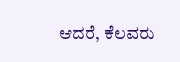ಆದರೆ, ಕೆಲವರು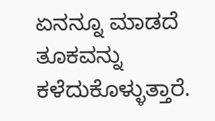ಏನನ್ನೂ ಮಾಡದೆ ತೂಕವನ್ನು ಕಳೆದುಕೊಳ್ಳುತ್ತಾರೆ.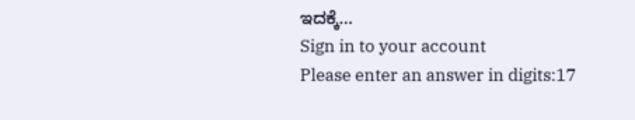ಇದಕ್ಕೆ…
Sign in to your account
Please enter an answer in digits:17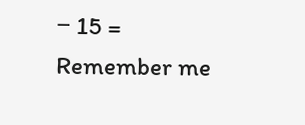− 15 =
Remember me